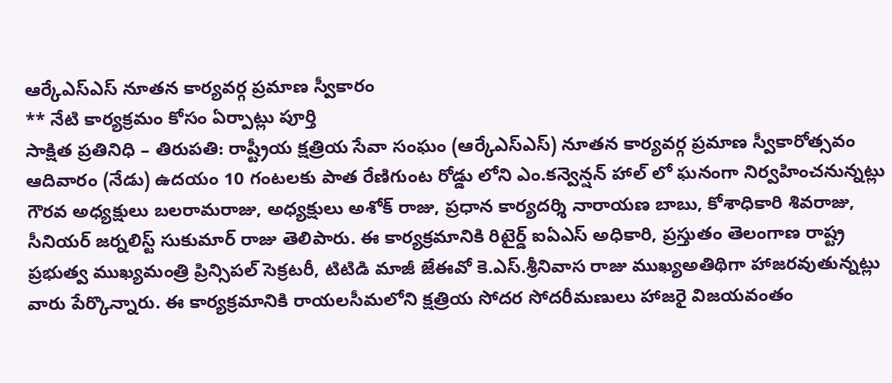ఆర్కేఎస్ఎస్ నూతన కార్యవర్గ ప్రమాణ స్వీకారం
** నేటి కార్యక్రమం కోసం ఏర్పాట్లు పూర్తి
సాక్షిత ప్రతినిధి – తిరుపతి: రాష్ట్రీయ క్షత్రియ సేవా సంఘం (ఆర్కేఎస్ఎస్) నూతన కార్యవర్గ ప్రమాణ స్వీకారోత్సవం ఆదివారం (నేడు) ఉదయం 10 గంటలకు పాత రేణిగుంట రోడ్డు లోని ఎం.కన్వెన్షన్ హాల్ లో ఘనంగా నిర్వహించనున్నట్లు గౌరవ అధ్యక్షులు బలరామరాజు, అధ్యక్షులు అశోక్ రాజు, ప్రధాన కార్యదర్శి నారాయణ బాబు, కోశాధికారి శివరాజు, సీనియర్ జర్నలిస్ట్ సుకుమార్ రాజు తెలిపారు. ఈ కార్యక్రమానికి రిటైర్డ్ ఐఏఎస్ అధికారి, ప్రస్తుతం తెలంగాణ రాష్ట్ర ప్రభుత్వ ముఖ్యమంత్రి ప్రిన్సిపల్ సెక్రటరీ, టిటిడి మాజీ జేఈవో కె.ఎస్.శ్రీనివాస రాజు ముఖ్యఅతిథిగా హాజరవుతున్నట్లు వారు పేర్కొన్నారు. ఈ కార్యక్రమానికి రాయలసీమలోని క్షత్రియ సోదర సోదరీమణులు హాజరై విజయవంతం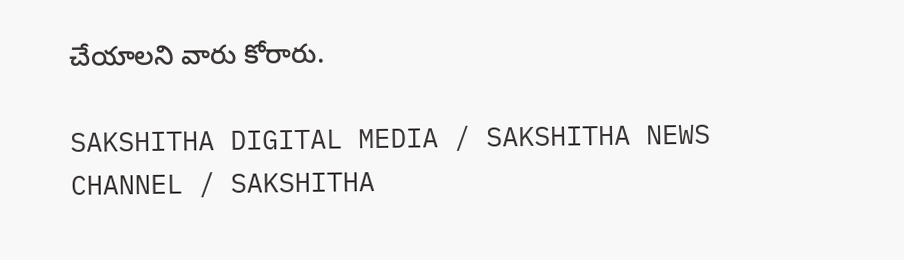చేయాలని వారు కోరారు.

SAKSHITHA DIGITAL MEDIA / SAKSHITHA NEWS CHANNEL / SAKSHITHA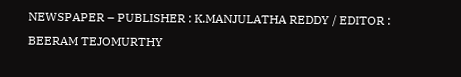NEWSPAPER – PUBLISHER : K.MANJULATHA REDDY / EDITOR : BEERAM TEJOMURTHY